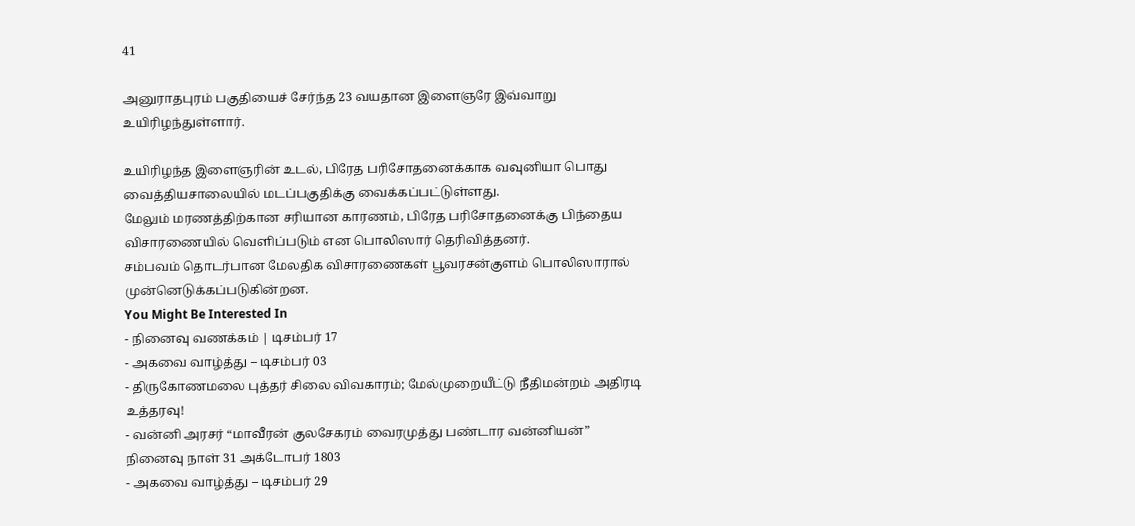41

அனுராதபுரம் பகுதியைச் சேர்ந்த 23 வயதான இளைஞரே இவ்வாறு உயிரிழந்துள்ளார்.

உயிரிழந்த இளைஞரின் உடல், பிரேத பரிசோதனைக்காக வவுனியா பொது வைத்தியசாலையில் மடப்பகுதிக்கு வைக்கப்பட்டுள்ளது.
மேலும் மரணத்திற்கான சரியான காரணம், பிரேத பரிசோதனைக்கு பிந்தைய விசாரணையில் வெளிப்படும் என பொலிஸார் தெரிவித்தனர்.
சம்பவம் தொடர்பான மேலதிக விசாரணைகள் பூவரசன்குளம் பொலிஸாரால் முன்னெடுக்கப்படுகின்றன.
You Might Be Interested In
- நினைவு வணக்கம் | டிசம்பர் 17
- அகவை வாழ்த்து – டிசம்பர் 03
- திருகோணமலை புத்தர் சிலை விவகாரம்; மேல்முறையீட்டு நீதிமன்றம் அதிரடி உத்தரவு!
- வன்னி அரசர் “மாவீரன் குலசேகரம் வைரமுத்து பண்டார வன்னியன்” நினைவு நாள் 31 அக்டோபர் 1803
- அகவை வாழ்த்து – டிசம்பர் 29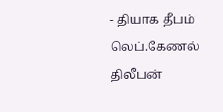- தியாக தீபம் லெப்.கேணல் திலீபன்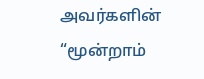அவர்களின் “மூன்றாம்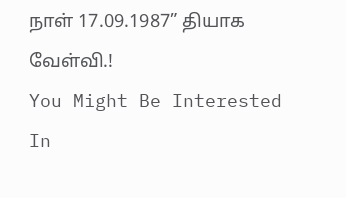நாள் 17.09.1987” தியாக வேள்வி.!
You Might Be Interested In